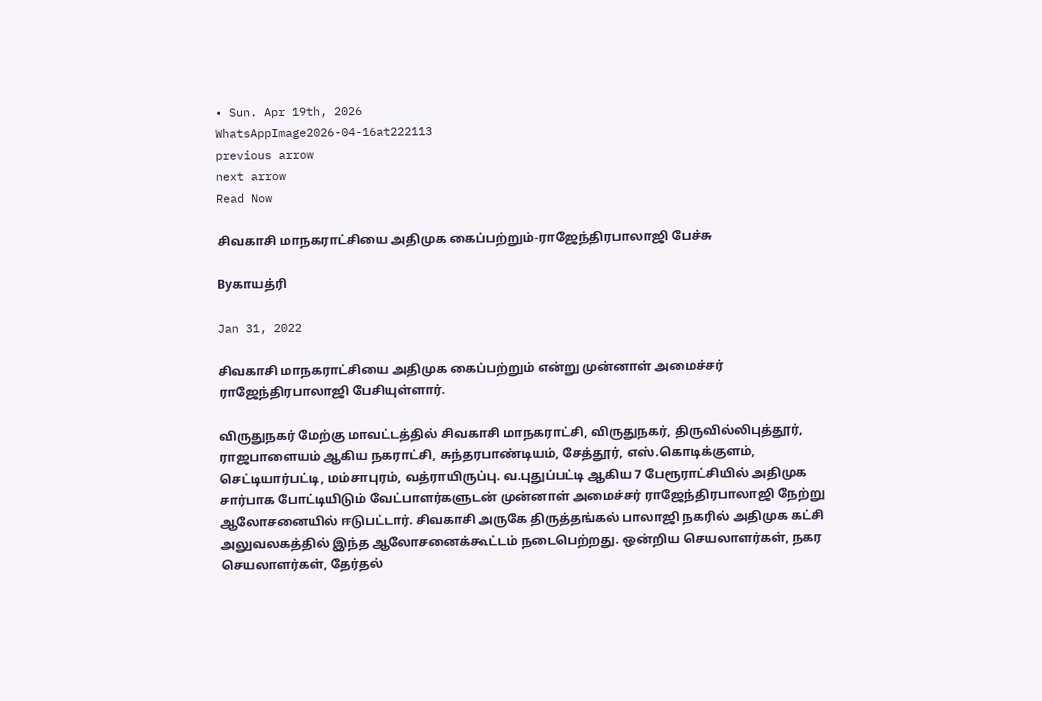• Sun. Apr 19th, 2026
WhatsAppImage2026-04-16at222113
previous arrow
next arrow
Read Now

சிவகாசி மாநகராட்சியை அதிமுக கைப்பற்றும்-ராஜேந்திரபாலாஜி பேச்சு

Byகாயத்ரி

Jan 31, 2022

சிவகாசி மாநகராட்சியை அதிமுக கைப்பற்றும் என்று முன்னாள் அமைச்சர் ராஜேந்திரபாலாஜி பேசியுள்ளார்.

விருதுநகர் மேற்கு மாவட்டத்தில் சிவகாசி மாநகராட்சி, விருதுநகர், திருவில்லிபுத்தூர், ராஜபாளையம் ஆகிய நகராட்சி, சுந்தரபாண்டியம், சேத்தூர், எஸ்.கொடிக்குளம், செட்டியார்பட்டி, மம்சாபுரம், வத்ராயிருப்பு. வ.புதுப்பட்டி ஆகிய 7 பேரூராட்சியில் அதிமுக சார்பாக போட்டியிடும் வேட்பாளர்களுடன் முன்னாள் அமைச்சர் ராஜேந்திரபாலாஜி நேற்று ஆலோசனையில் ஈடுபட்டார். சிவகாசி அருகே திருத்தங்கல் பாலாஜி நகரில் அதிமுக கட்சி அலுவலகத்தில் இந்த ஆலோசனைக்கூட்டம் நடைபெற்றது. ஒன்றிய செயலாளர்கள், நகர செயலாளர்கள், தேர்தல்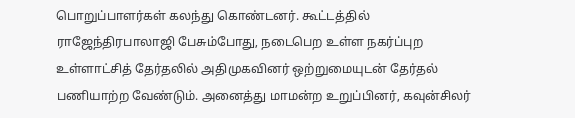பொறுப்பாளர்கள் கலந்து கொண்டனர். கூட்டத்தில் ராஜேந்திரபாலாஜி பேசும்போது, நடைபெற உள்ள நகர்ப்புற உள்ளாட்சித் தேர்தலில் அதிமுகவினர் ஒற்றுமையுடன் தேர்தல் பணியாற்ற வேண்டும். அனைத்து மாமன்ற உறுப்பினர், கவுன்சிலர்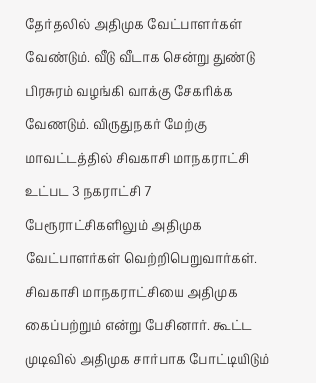தேர்தலில் அதிமுக வேட்பாளர்கள் வேண்டும். வீடு வீடாக சென்று துண்டு பிரசுரம் வழங்கி வாக்கு சேகரிக்க வேணடும். விருதுநகர் மேற்கு மாவட்டத்தில் சிவகாசி மாநகராட்சி உட்பட 3 நகராட்சி 7 பேரூராட்சிகளிலும் அதிமுக வேட்பாளர்கள் வெற்றிபெறுவார்கள். சிவகாசி மாநகராட்சியை அதிமுக கைப்பற்றும் என்று பேசினார். கூட்ட முடிவில் அதிமுக சார்பாக போட்டியிடும்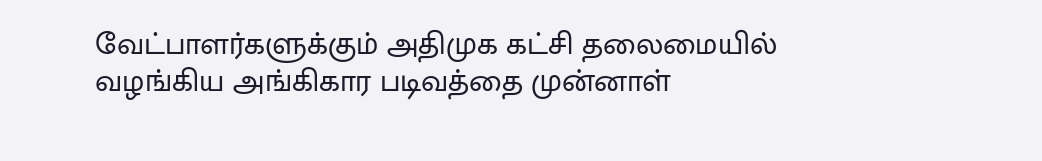வேட்பாளர்களுக்கும் அதிமுக கட்சி தலைமையில் வழங்கிய அங்கிகார படிவத்தை முன்னாள்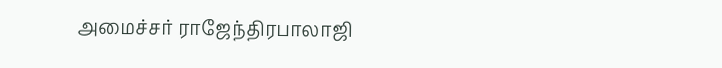அமைச்சர் ராஜேந்திரபாலாஜி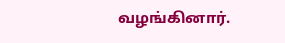வழங்கினார்.